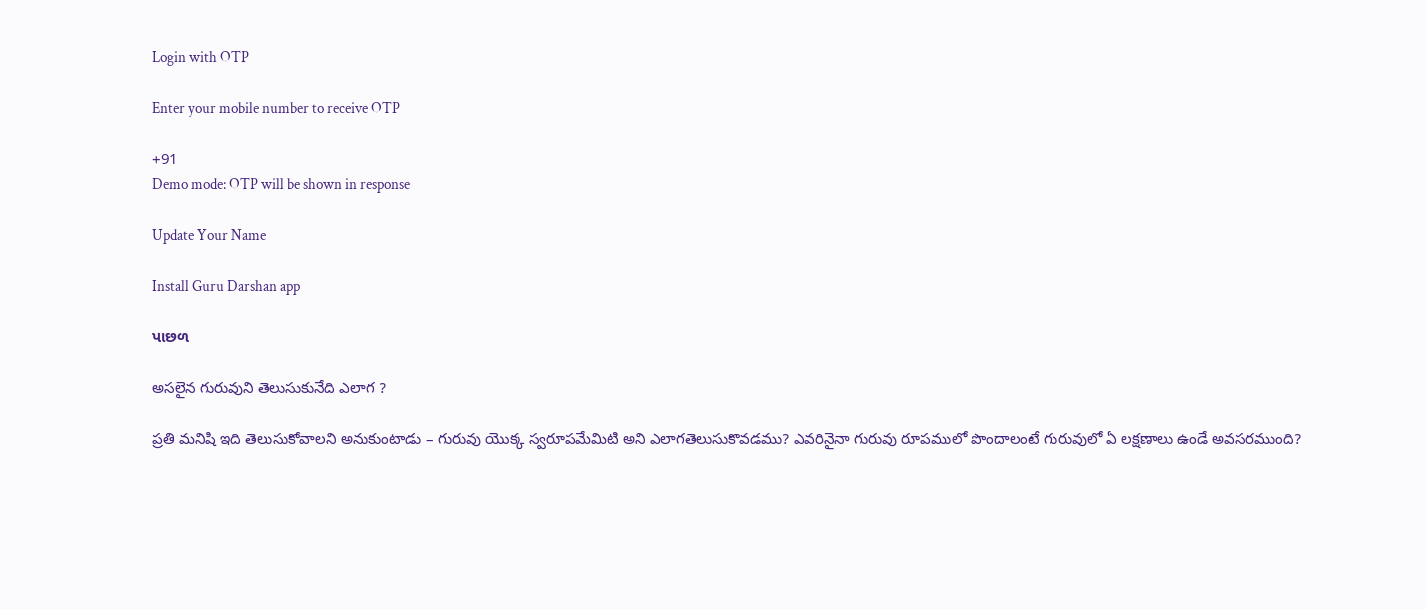Login with OTP

Enter your mobile number to receive OTP

+91
Demo mode: OTP will be shown in response

Update Your Name

Install Guru Darshan app

પાછળ

అసలైన గురువుని తెలుసుకునేది ఎలాగ ?

ప్రతి మనిషి ఇది తెలుసుకోవాలని అనుకుంటాడు – గురువు యొక్క స్వరూపమేమిటి అని ఎలాగతెలుసుకొవడము? ఎవరినైనా గురువు రూపములో పొందాలంటే గురువులో ఏ లక్షణాలు ఉండే అవసరముంది?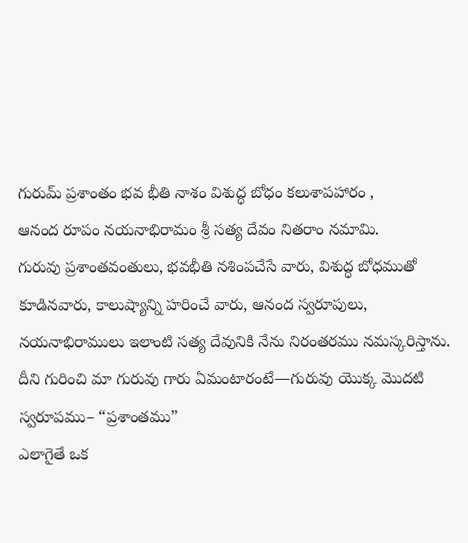గురుమ్ ప్రశాంతం భవ భీతి నాశం విశుద్ధ బోధం కలుశాపహారం ,
ఆనంద రూపం నయనాభిరామం శ్రీ సత్య దేవం నితరాం నమామి.
గురువు ప్రశాంతవంతులు, భవభీతి నశింపచేసే వారు, విశుద్ధ బోధముతో కూడినవారు, కాలుష్యాన్ని హరించే వారు, ఆనంద స్వరూపులు, నయనాభిరాములు ఇలాంటి సత్య దేవునికి నేను నిరంతరము నమస్కరిస్తాను.
దీని గురించి మా గురువు గారు ఏమంటారంటే—గురువు యొక్క మొదటి స్వరూపము– “ప్రశాంతము”
ఎలాగైతే ఒక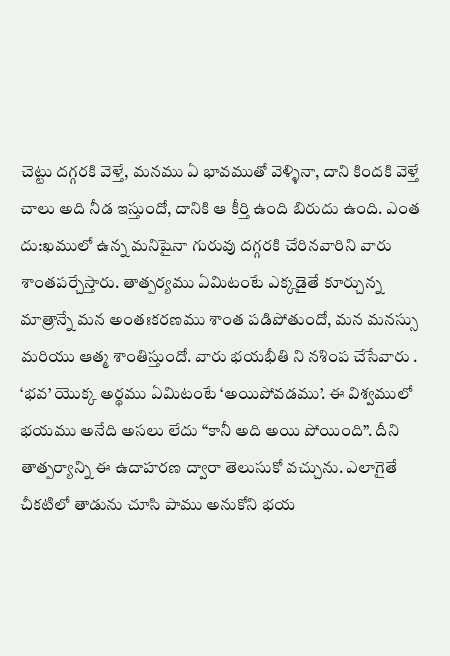చెట్టు దగ్గరకి వెళ్తే, మనము ఏ భావముతో వెళ్ళినా, దాని కిందకి వెళ్తే చాలు అది నీడ ఇస్తుందో, దానికి ఆ కీర్తి ఉంది బిరుదు ఉంది. ఎంత దు:ఖములో ఉన్న మనిషైనా గురువు దగ్గరకి చేరినవారిని వారు శాంతపర్చేస్తారు. తాత్పర్యము ఏమిటంటే ఎక్కడైతే కూర్చున్న మాత్రాన్నే మన అంతఃకరణము శాంత పడిపోతుందో, మన మనస్సు మరియు ఆత్మ శాంతిస్తుందో. వారు భయభీతి ని నశింప చేసేవారు .
‘భవ’ యొక్క అర్థము ఏమిటంటే ‘అయిపోవడము’. ఈ విశ్వములో భయము అనేది అసలు లేదు “కానీ అది అయి పోయింది”. దీని తాత్పర్యాన్ని ఈ ఉదాహరణ ద్వారా తెలుసుకో వచ్చును. ఎలాగైతే చీకటిలో తాడును చూసి పాము అనుకోని భయ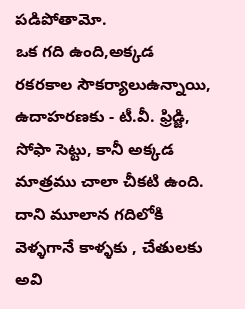పడిపోతామో.
ఒక గది ఉంది,అక్కడ రకరకాల సౌకర్యాలుఉన్నాయి, ఉదాహరణకు - టీ.వీ. ఫ్రిడ్జి, సోఫా సెట్టు, కానీ అక్కడ మాత్రము చాలా చీకటి ఉంది. దాని మూలాన గదిలోకి వెళ్ళగానే కాళ్ళకు , చేతులకు అవి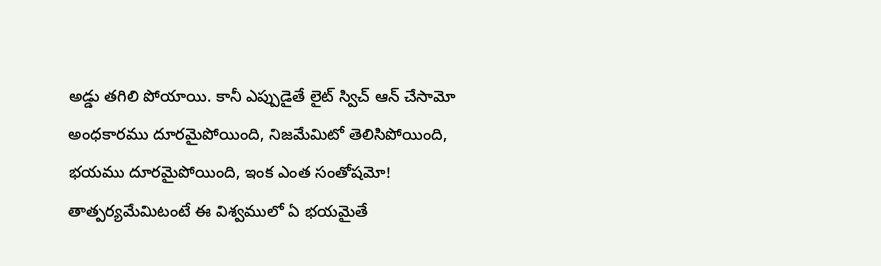అడ్డు తగిలి పోయాయి. కానీ ఎప్పుడైతే లైట్ స్విచ్ ఆన్ చేసామో అంధకారము దూరమైపోయింది, నిజమేమిటో తెలిసిపోయింది, భయము దూరమైపోయింది, ఇంక ఎంత సంతోషమో! తాత్పర్యమేమిటంటే ఈ విశ్వములో ఏ భయమైతే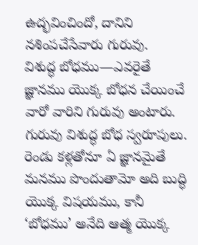ఉద్భవించిందో, దానిని నశింపచేసేవారు గురువు.
విశుద్ధ బోధము—ఎవరైతే జ్ఞానము యొక్క బోధన చేయించే వారో వారిని గురువు అంటారు. గురువు విశుద్ధ బోధ స్వరూపులు. రెండు కళ్లతోనూ ఏ జ్ఞానమైతే మనము పొందుతామో అది బుద్ధి యొక్క విషయము, కానీ ‘బోధము’ అనేది ఆత్మ యొక్క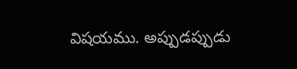విషయము. అప్పుడప్పుడు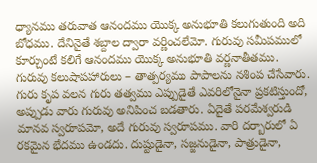ధ్యానము తరువాత ఆనందము యొక్క అనుభూతి కలుగుతుంది అది బోధము. దేనినైతే శబ్దాల ద్వారా వర్ణించలేమో. గురువు సమీపములో కూర్చుంటే కలిగే ఆనందము యొక్క అనుభూతి వర్ణనాతీతము.
గురువు కలుషాపహారులు – తాత్పర్యము పాపాలను నశింప చేసేవారు. గురు కృప వలన గురు తత్వము ఎప్పుడైతే ఎవరిలోనైనా ప్రకటిస్తుందో, అప్పుడు వారు గురువు అనిపించ బడతారు. ఏదైతే పరమేశ్వరుడి మానవ స్వరూపమో, అదే గురువు స్వరూపము. వారి దర్బారులో ఏ రకమైన భేదము ఉండదు. దుష్టుడైనా, సజ్జనుడైనా, పాత్రుడైనా,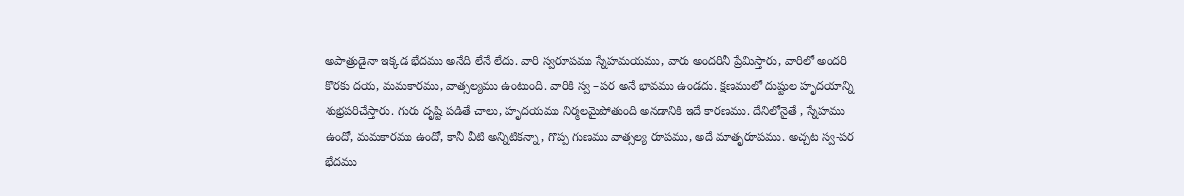అపాత్రుడైనా ఇక్కడ భేదము అనేది లేనే లేదు. వారి స్వరూపము స్నేహమయము, వారు అందరినీ ప్రేమిస్తారు, వారిలో అందరి కొరకు దయ, మమకారము, వాత్సల్యము ఉంటుంది. వారికి స్వ –పర అనే భావము ఉండదు. క్షణములో దుష్టుల హృదయాన్ని శుభ్రపరిచేస్తారు. గురు దృష్టి పడితే చాలు, హృదయము నిర్మలమైపోతుంది అనడానికి ఇదే కారణము. దేనిలోనైతే , స్నేహము ఉందో, మమకారము ఉందో, కానీ వీటి అన్నిటికన్నా, గొప్ప గుణము వాత్సల్య రూపము, అదే మాతృరూపము. అచ్చట స్వ-పర భేదము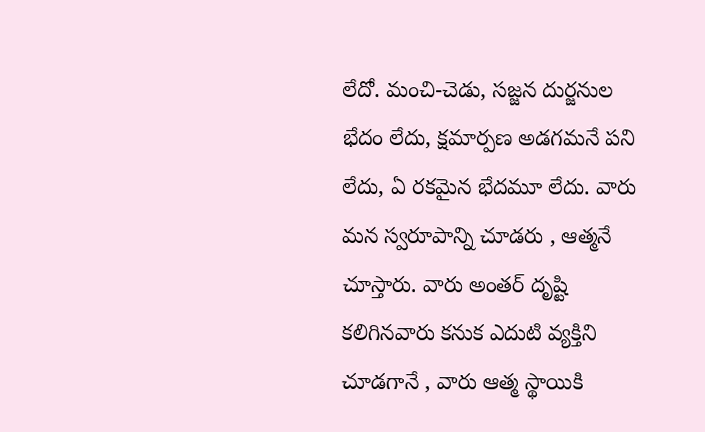లేదో. మంచి-చెడు, సజ్జన దుర్జనుల భేదం లేదు, క్షమార్పణ అడగమనే పని లేదు, ఏ రకమైన భేదమూ లేదు. వారు మన స్వరూపాన్ని చూడరు , ఆత్మనే చూస్తారు. వారు అంతర్ దృష్టి కలిగినవారు కనుక ఎదుటి వ్యక్తిని చూడగానే , వారు ఆత్మ స్థాయికి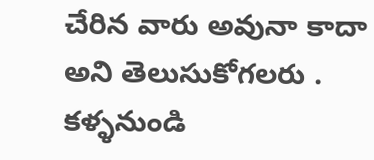చేరిన వారు అవునా కాదా అని తెలుసుకోగలరు .
కళ్ళనుండి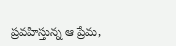ప్రవహిస్తున్న ఆ ప్రేమ,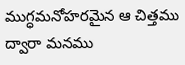ముగ్ధమనోహరమైన ఆ చిత్తము ద్వారా మనము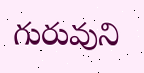గురువుని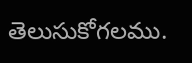తెలుసుకోగలము.